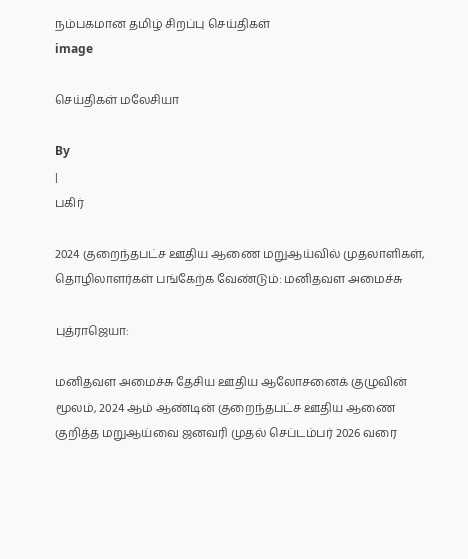நம்பகமான தமிழ் சிறப்பு செய்திகள்
image

செய்திகள் மலேசியா

By
|
பகிர்

2024 குறைந்தபட்ச ஊதிய ஆணை மறுஆய்வில் முதலாளிகள், தொழிலாளர்கள் பங்கேற்க வேண்டும்: மனிதவள அமைச்சு

புத்ராஜெயா:

மனிதவள அமைச்சு தேசிய ஊதிய ஆலோசனைக் குழுவின் மூலம், 2024 ஆம் ஆண்டின் குறைந்தபட்ச ஊதிய ஆணை குறித்த மறுஆய்வை ஜனவரி முதல் செப்டம்பர் 2026 வரை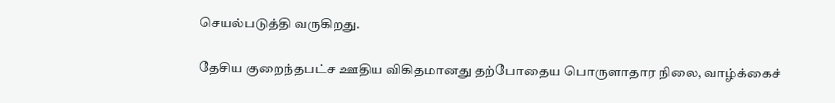செயல்படுத்தி வருகிறது.

தேசிய குறைந்தபட்ச ஊதிய விகிதமானது தற்போதைய பொருளாதார நிலை, வாழ்க்கைச்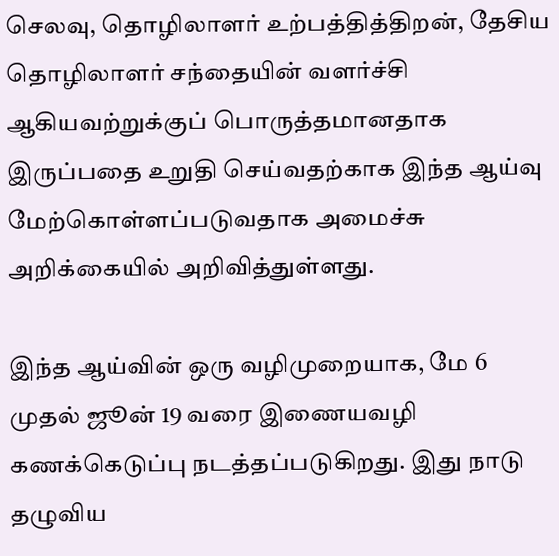செலவு, தொழிலாளர் உற்பத்தித்திறன், தேசிய தொழிலாளர் சந்தையின் வளர்ச்சி ஆகியவற்றுக்குப் பொருத்தமானதாக இருப்பதை உறுதி செய்வதற்காக இந்த ஆய்வு மேற்கொள்ளப்படுவதாக அமைச்சு அறிக்கையில் அறிவித்துள்ளது.

இந்த ஆய்வின் ஒரு வழிமுறையாக, மே 6 முதல் ஜூன் 19 வரை இணையவழி கணக்கெடுப்பு நடத்தப்படுகிறது. இது நாடு தழுவிய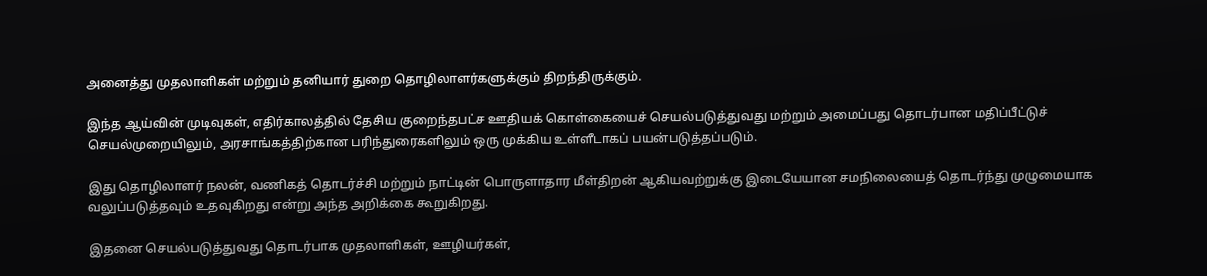அனைத்து முதலாளிகள் மற்றும் தனியார் துறை தொழிலாளர்களுக்கும் திறந்திருக்கும்.

இந்த ஆய்வின் முடிவுகள், எதிர்காலத்தில் தேசிய குறைந்தபட்ச ஊதியக் கொள்கையைச் செயல்படுத்துவது மற்றும் அமைப்பது தொடர்பான மதிப்பீட்டுச் செயல்முறையிலும், அரசாங்கத்திற்கான பரிந்துரைகளிலும் ஒரு முக்கிய உள்ளீடாகப் பயன்படுத்தப்படும்.

இது தொழிலாளர் நலன், வணிகத் தொடர்ச்சி மற்றும் நாட்டின் பொருளாதார மீள்திறன் ஆகியவற்றுக்கு இடையேயான சமநிலையைத் தொடர்ந்து முழுமையாக வலுப்படுத்தவும் உதவுகிறது என்று அந்த அறிக்கை கூறுகிறது.

இதனை செயல்படுத்துவது தொடர்பாக முதலாளிகள், ஊழியர்கள்,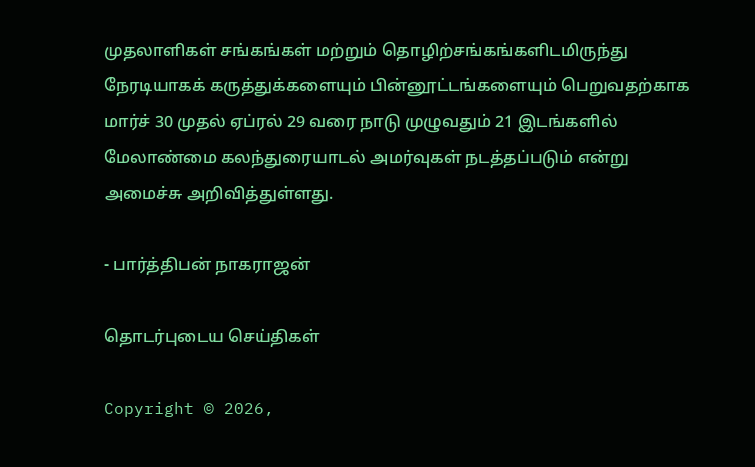முதலாளிகள் சங்கங்கள் மற்றும் தொழிற்சங்கங்களிடமிருந்து நேரடியாகக் கருத்துக்களையும் பின்னூட்டங்களையும் பெறுவதற்காக மார்ச் 30 முதல் ஏப்ரல் 29 வரை நாடு முழுவதும் 21 இடங்களில் மேலாண்மை கலந்துரையாடல் அமர்வுகள் நடத்தப்படும் என்று அமைச்சு அறிவித்துள்ளது.

- பார்த்திபன் நாகராஜன்

தொடர்புடைய செய்திகள்

Copyright © 2026,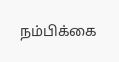நம்பிக்கை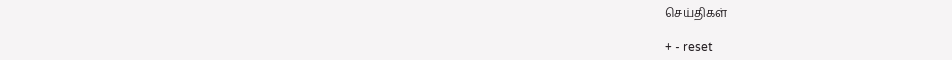செய்திகள்

+ - reset